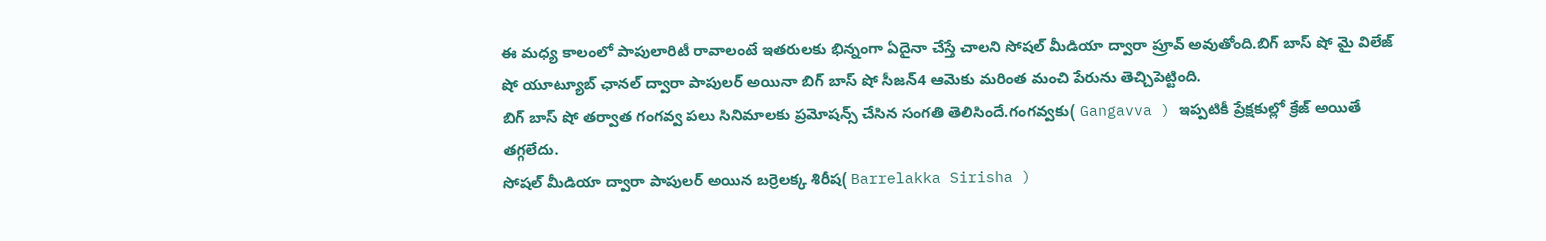ఈ మధ్య కాలంలో పాపులారిటీ రావాలంటే ఇతరులకు భిన్నంగా ఏదైనా చేస్తే చాలని సోషల్ మీడియా ద్వారా ప్రూవ్ అవుతోంది.బిగ్ బాస్ షో మై విలేజ్ షో యూట్యూబ్ ఛానల్ ద్వారా పాపులర్ అయినా బిగ్ బాస్ షో సీజన్4 ఆమెకు మరింత మంచి పేరును తెచ్చిపెట్టింది.
బిగ్ బాస్ షో తర్వాత గంగవ్వ పలు సినిమాలకు ప్రమోషన్స్ చేసిన సంగతి తెలిసిందే.గంగవ్వకు( Gangavva ) ఇప్పటికీ ప్రేక్షకుల్లో క్రేజ్ అయితే తగ్గలేదు.
సోషల్ మీడియా ద్వారా పాపులర్ అయిన బర్రెలక్క శిరీష( Barrelakka Sirisha )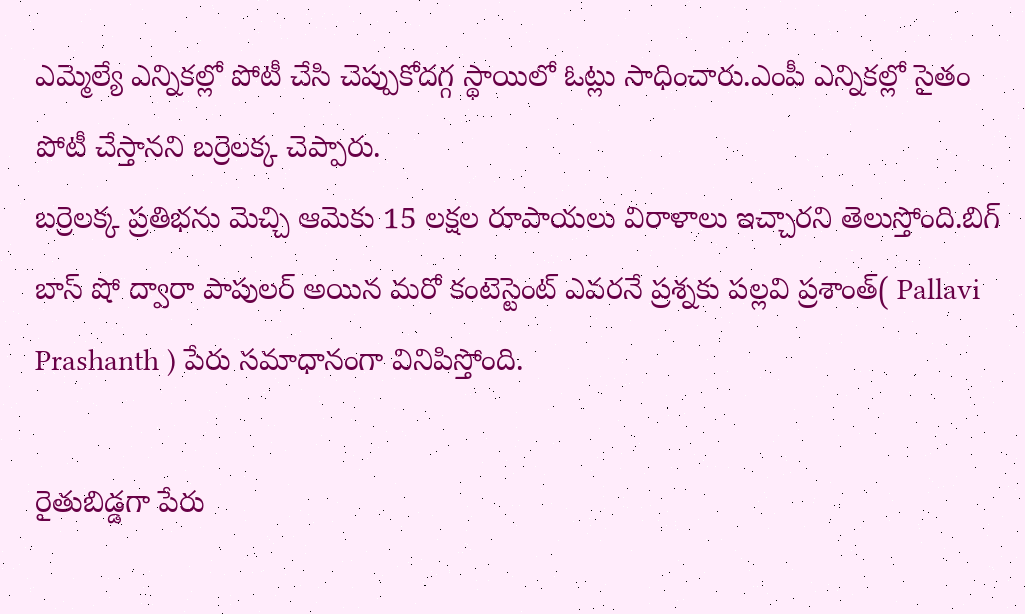ఎమ్మెల్యే ఎన్నికల్లో పోటీ చేసి చెప్పుకోదగ్గ స్థాయిలో ఓట్లు సాధించారు.ఎంపీ ఎన్నికల్లో సైతం పోటీ చేస్తానని బర్రెలక్క చెప్పారు.
బర్రెలక్క ప్రతిభను మెచ్చి ఆమెకు 15 లక్షల రూపాయలు విరాళాలు ఇచ్చారని తెలుస్తోంది.బిగ్ బాస్ షో ద్వారా పాపులర్ అయిన మరో కంటెస్టెంట్ ఎవరనే ప్రశ్నకు పల్లవి ప్రశాంత్( Pallavi Prashanth ) పేరు సమాధానంగా వినిపిస్తోంది.

రైతుబిడ్డగా పేరు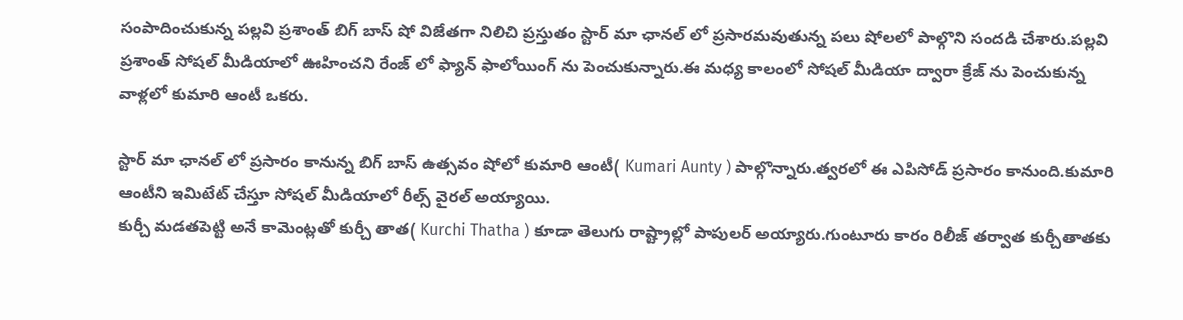సంపాదించుకున్న పల్లవి ప్రశాంత్ బిగ్ బాస్ షో విజేతగా నిలిచి ప్రస్తుతం స్టార్ మా ఛానల్ లో ప్రసారమవుతున్న పలు షోలలో పాల్గొని సందడి చేశారు.పల్లవి ప్రశాంత్ సోషల్ మీడియాలో ఊహించని రేంజ్ లో ఫ్యాన్ ఫాలోయింగ్ ను పెంచుకున్నారు.ఈ మధ్య కాలంలో సోషల్ మీడియా ద్వారా క్రేజ్ ను పెంచుకున్న వాళ్లలో కుమారి ఆంటీ ఒకరు.

స్టార్ మా ఛానల్ లో ప్రసారం కానున్న బిగ్ బాస్ ఉత్సవం షోలో కుమారి ఆంటీ( Kumari Aunty ) పాల్గొన్నారు.త్వరలో ఈ ఎపిసోడ్ ప్రసారం కానుంది.కుమారి ఆంటీని ఇమిటేట్ చేస్తూ సోషల్ మీడియాలో రీల్స్ వైరల్ అయ్యాయి.
కుర్చీ మడతపెట్టి అనే కామెంట్లతో కుర్చీ తాత( Kurchi Thatha ) కూడా తెలుగు రాష్ట్రాల్లో పాపులర్ అయ్యారు.గుంటూరు కారం రిలీజ్ తర్వాత కుర్చీతాతకు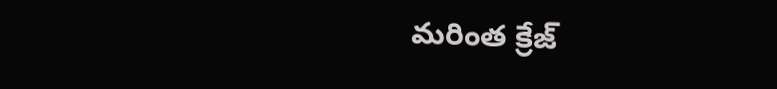మరింత క్రేజ్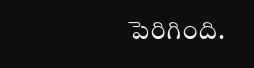పెరిగింది.